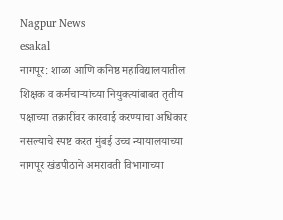Nagpur News
esakal
नागपूर: शाळा आणि कनिष्ठ महाविद्यालयातील शिक्षक व कर्मचाऱ्यांच्या नियुक्त्यांबाबत तृतीय पक्षाच्या तक्रारींवर कारवाई करण्याचा अधिकार नसल्याचे स्पष्ट करत मुंबई उच्च न्यायालयाच्या नागपूर खंडपीठाने अमरावती विभागाच्या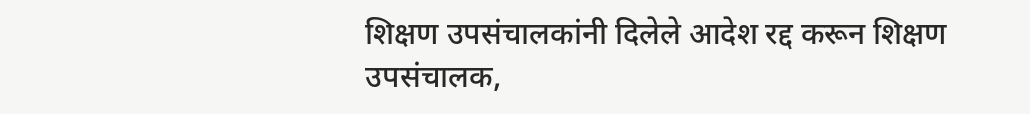शिक्षण उपसंचालकांनी दिलेले आदेश रद्द करून शिक्षण उपसंचालक,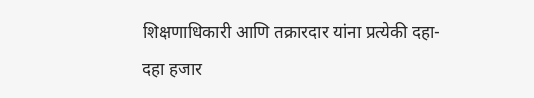शिक्षणाधिकारी आणि तक्रारदार यांना प्रत्येकी दहा-दहा हजार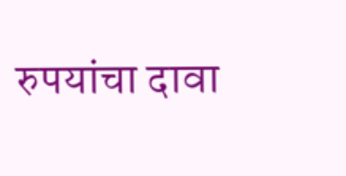रुपयांचा दावा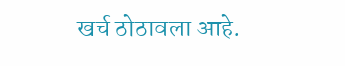खर्च ठोठावला आहे.